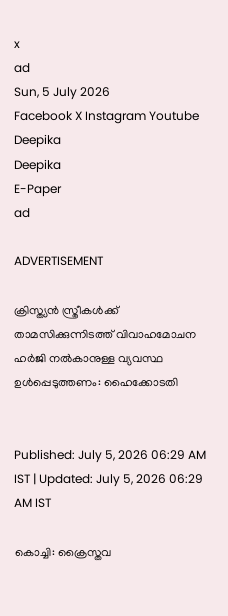x
ad
Sun, 5 July 2026
Facebook X Instagram Youtube
Deepika
Deepika
E-Paper
ad

ADVERTISEMENT

ക്രിസ്ത്യൻ സ്ത്രീകൾക്ക് താമസിക്കുന്നിടത്ത് വിവാഹമോചന ഹർജി നൽകാനുള്ള വ്യവസ്ഥ ഉൾപ്പെടുത്തണം: ഹൈക്കോടതി


Published: July 5, 2026 06:29 AM IST | Updated: July 5, 2026 06:29 AM IST

കൊച്ചി: ക്രൈസ്തവ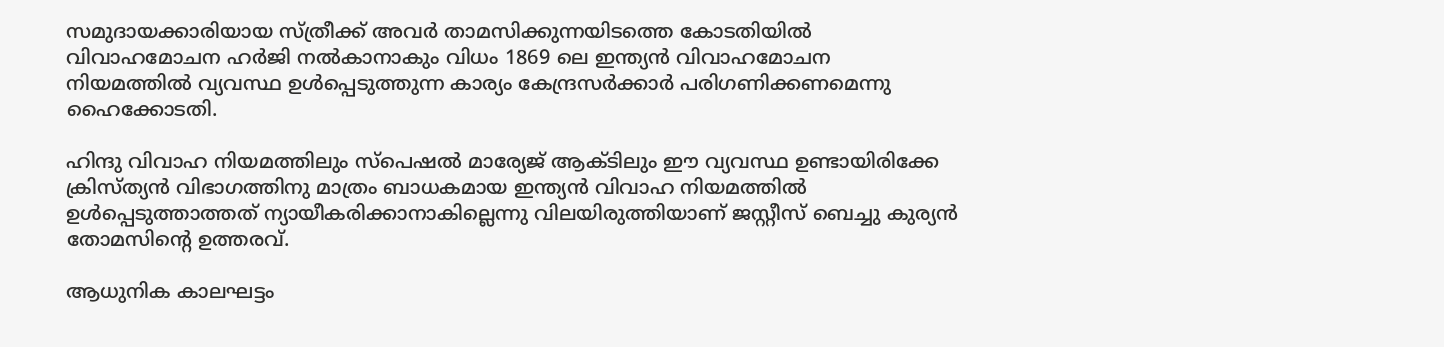സമുദായക്കാരിയായ സ്ത്രീക്ക് അവർ താമസിക്കുന്നയിടത്തെ കോടതിയിൽ വിവാഹമോചന ഹർജി നൽകാനാകും വിധം 1869 ലെ ഇന്ത്യൻ വിവാഹമോചന നിയമത്തിൽ വ്യവസ്ഥ ഉൾപ്പെടുത്തുന്ന കാര്യം കേന്ദ്രസർക്കാർ പരിഗണിക്കണമെന്നു ഹൈക്കോടതി.

ഹിന്ദു വിവാഹ നിയമത്തിലും സ്പെഷൽ മാര്യേജ് ആക്ടിലും ഈ വ്യവസ്ഥ ഉണ്ടായിരിക്കേ ക്രിസ്ത്യൻ വിഭാഗത്തിനു മാത്രം ബാധകമായ ഇന്ത്യൻ വിവാഹ നിയമത്തിൽ ഉൾപ്പെടുത്താത്തത് ന്യായീകരിക്കാനാകില്ലെന്നു വിലയിരുത്തിയാണ് ജസ്റ്റീസ് ബെച്ചു കുര്യൻ തോമസിന്‍റെ ഉത്തരവ്.

ആധുനിക കാലഘട്ടം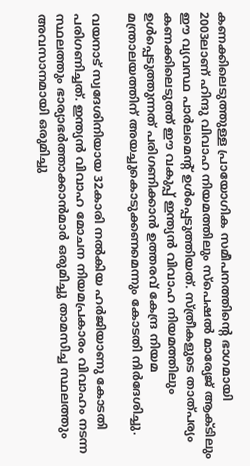കണക്കിലെടുത്തുള്ള പ്രായോഗിക സമീപനത്തിന്‍റെ ഭാഗമായി 2003ലാണ് ഹിന്ദു വിവാഹ നിയമത്തിലും സ്പെഷൽ മാര്യേജ് ആക്ടിലും ഈ വ്യവസ്ഥ പാർലമെന്‍റ് ഉൾപ്പെടുത്തിയത്. സ്ത്രീകളുടെ താത്പര്യം കണക്കിലെടുത്ത് ഈ വകുപ്പ് ഇന്ത്യൻ വിവാഹ നിയമത്തിലും ഉൾപ്പെടുത്തുന്നത് പരിഗണിക്കാൻ ഉത്തരവ് കേന്ദ്ര നിയമ മന്ത്രാലയത്തിന് അയച്ചുകൊടുക്കണമെന്നും കോടതി നിർദേശിച്ചു.

വയനാട് സ്വദേശിനിയായ 32കാരി നൽകിയ ഹർജിയാണു കോടതി പരിഗണിച്ചത്. ഇന്ത്യൻ വിവാഹ മോചന നിയമപ്രകാരം വിവാഹം നടന്ന സ്ഥലത്തും ഭാര്യാഭർത്താക്കാൻമാർ ഒരുമിച്ചു താമസിച്ച സ്ഥലത്തും അവസാനമായി ഒരുമിച്ചു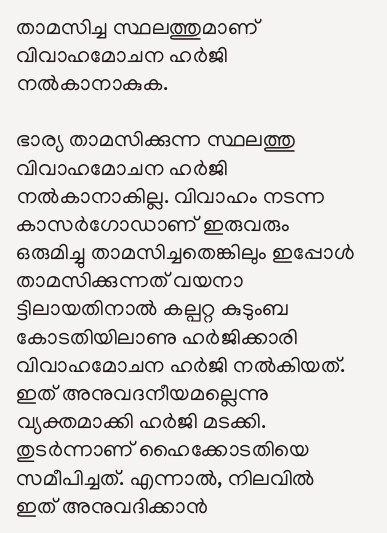താമസിച്ച സ്ഥലത്തുമാണ് വിവാഹമോചന ഹർജി നൽകാനാകുക.

ഭാര്യ താമസിക്കുന്ന സ്ഥലത്തു വിവാഹമോചന ഹർജി നൽകാനാകില്ല. വിവാഹം നടന്ന കാസർഗോഡാണ് ഇരുവരും ഒരുമിച്ചു താമസിച്ചതെങ്കിലും ഇപ്പോൾ താമസിക്കുന്നത് വയനാ ട്ടിലായതിനാൽ കല്പറ്റ കുടുംബ കോടതിയിലാണു ഹർജിക്കാരി വിവാഹമോചന ഹർജി നൽകിയത്. ഇത് അനുവദനീയമല്ലെന്നു വ്യക്തമാക്കി ഹർജി മടക്കി. തുടർന്നാണ് ഹൈക്കോടതിയെ സമീപിച്ചത്. എന്നാൽ, നിലവിൽ ഇത് അനുവദിക്കാൻ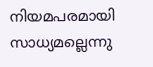നിയമപരമായി സാധ്യമല്ലെന്നു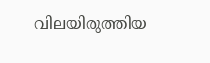വിലയിരുത്തിയ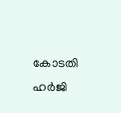കോടതി ഹർജി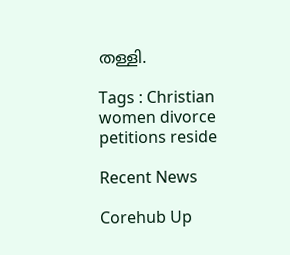തള്ളി.

Tags : Christian women divorce petitions reside

Recent News

Corehub Up